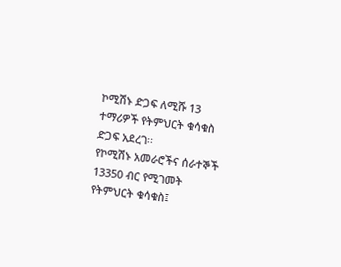ኮሚሽኑ ድጋፍ ለሚሹ 13 ተማሪዎች የትምህርት ቁሳቁስ ድጋፍ አደረገ፡፡
የኮሚሽኑ አመራሮችና ሰራተኞች 13350 ብር የሚገመት የትምህርት ቁሳቁስ፤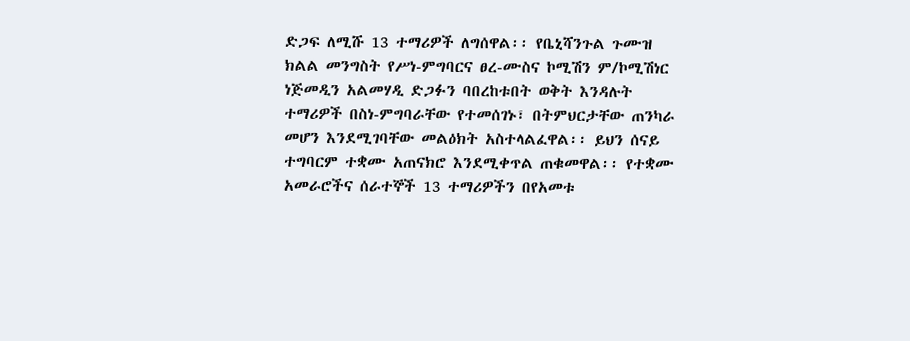ድጋፍ ለሚሹ 13 ተማሪዎች ለግሰዋል፡፡ የቤኒሻንጉል ጉሙዝ ክልል መንግስት የሥነ-ምግባርና ፀረ-ሙስና ኮሚሽን ም/ኮሚሽነር ነጅመዲን አልመሃዲ ድጋፉን ባበረከቱበት ወቅት እንዳሉት ተማሪዎች በስነ-ምግባራቸው የተመሰገኑ፣ በትምህርታቸው ጠንካራ መሆን እንደሚገባቸው መልዕክት አስተላልፈዋል፡፡ ይህን ሰናይ ተግባርም ተቋሙ አጠናክሮ እንደሚቀጥል ጠቁመዋል፡፡ የተቋሙ አመራሮችና ሰራተኞች 13 ተማሪዎችን በየአመቱ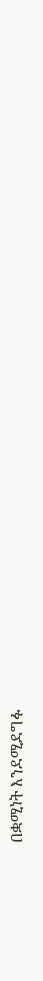በቋሚነት እንደሚደግፉ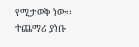የሚታወቅ ነው፡፡
ተጨማሪ ያነቡ